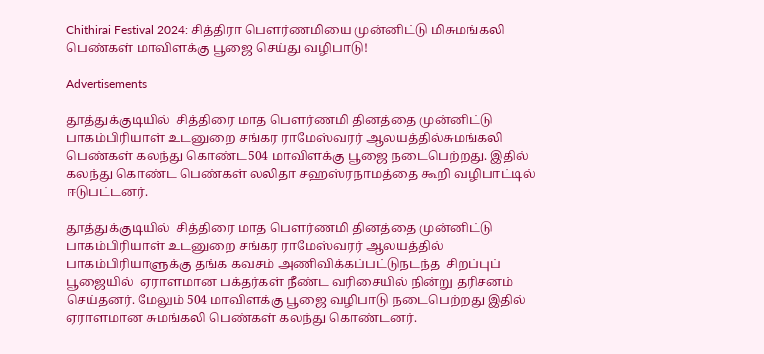Chithirai Festival 2024: சித்திரா பௌர்ணமியை முன்னிட்டு மிசுமங்கலி பெண்கள் மாவிளக்கு பூஜை செய்து வழிபாடு!

Advertisements

தூத்துக்குடியில்  சித்திரை மாத பௌர்ணமி தினத்தை முன்னிட்டு பாகம்பிரியாள் உடனுறை சங்கர ராமேஸ்வரர் ஆலயத்தில்சுமங்கலி பெண்கள் கலந்து கொண்ட504 மாவிளக்கு பூஜை நடைபெற்றது. இதில் கலந்து கொண்ட பெண்கள் லலிதா சஹஸ்ரநாமத்தை கூறி வழிபாட்டில் ஈடுபட்டனர்.

தூத்துக்குடியில்  சித்திரை மாத பௌர்ணமி தினத்தை முன்னிட்டு பாகம்பிரியாள் உடனுறை சங்கர ராமேஸ்வரர் ஆலயத்தில்  பாகம்பிரியாளுக்கு தங்க கவசம் அணிவிக்கப்பட்டுநடந்த  சிறப்புப் பூஜையில்  ஏராளமான பக்தர்கள் நீண்ட வரிசையில் நின்று தரிசனம் செய்தனர். மேலும் 504 மாவிளக்கு பூஜை வழிபாடு நடைபெற்றது இதில் ஏராளமான சுமங்கலி பெண்கள் கலந்து கொண்டனர்.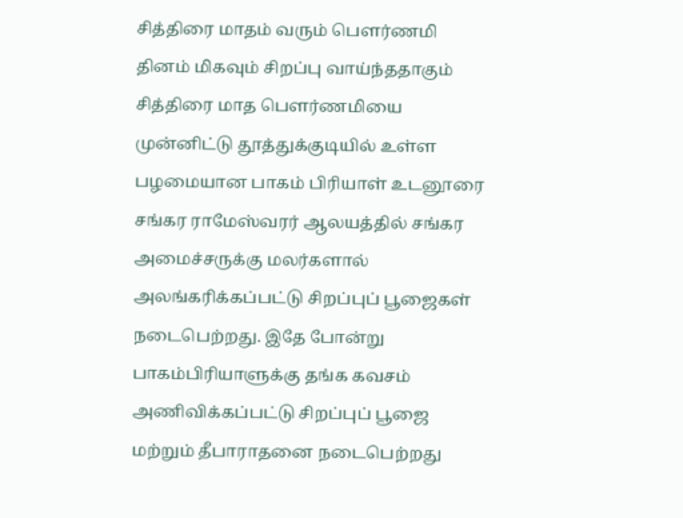சித்திரை மாதம் வரும் பௌர்ணமி தினம் மிகவும் சிறப்பு வாய்ந்ததாகும் சித்திரை மாத பௌர்ணமியை முன்னிட்டு தூத்துக்குடியில் உள்ள பழமையான பாகம் பிரியாள் உடனூரை சங்கர ராமேஸ்வரர் ஆலயத்தில் சங்கர அமைச்சருக்கு மலர்களால் அலங்கரிக்கப்பட்டு சிறப்புப் பூஜைகள் நடைபெற்றது. இதே போன்று பாகம்பிரியாளுக்கு தங்க கவசம் அணிவிக்கப்பட்டு சிறப்புப் பூஜை மற்றும் தீபாராதனை நடைபெற்றது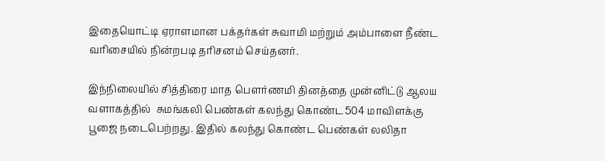இதையொட்டி ஏராளமான பக்தர்கள் சுவாமி மற்றும் அம்பாளை நீண்ட வரிசையில் நின்றபடி தரிசனம் செய்தனர்.

இந்நிலையில் சித்திரை மாத பௌர்ணமி தினத்தை முன்னிட்டு ஆலய வளாகத்தில்  சுமங்கலி பெண்கள் கலந்து கொண்ட504 மாவிளக்கு பூஜை நடைபெற்றது. இதில் கலந்து கொண்ட பெண்கள் லலிதா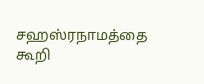சஹஸ்ரநாமத்தை கூறி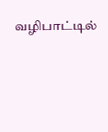வழிபாட்டில்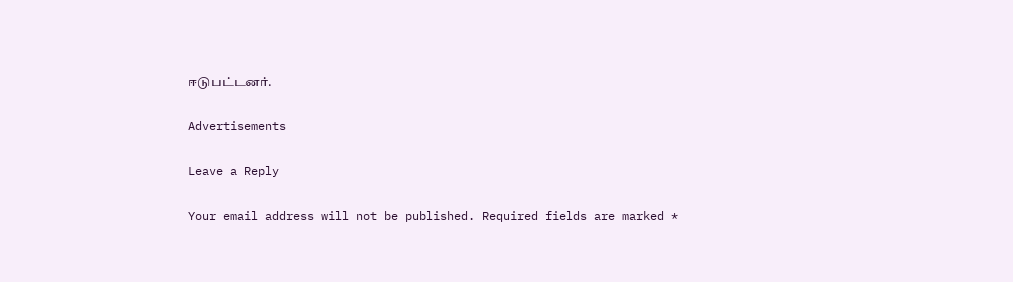ஈடுபட்டனர்.

Advertisements

Leave a Reply

Your email address will not be published. Required fields are marked *